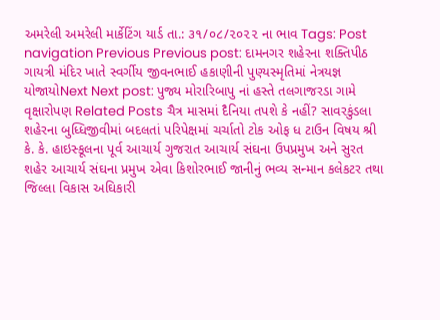અમરેલી અમરેલી માર્કેટિંગ યાર્ડ તા.: ૩૧/૦૮/૨૦૨૨ ના ભાવ Tags: Post navigation Previous Previous post: દામનગર શહેરના શક્તિપીઠ ગાયત્રી મંદિર ખાતે સ્વર્ગીય જીવનભાઈ હકાણીની પુણ્યસ્મૃતિમાં નેત્રયજ્ઞ યોજાયોNext Next post: પુજ્ય મોરારિબાપુ નાં હસ્તે તલગાજરડા ગામે વૃક્ષારોપણ Related Posts ચૈત્ર માસમાં દૈનિયા તપશે કે નહીં? સાવરકુંડલા શહેરના બુધ્ધિજીવીમાં બદલતાં પરિપેક્ષમાં ચર્ચાતો ટોક ઓફ ધ ટાઉન વિષય શ્રી કે. કે. હાઇસ્કૂલના પૂર્વ આચાર્ય ગુજરાત આચાર્ય સંઘના ઉપપ્રમુખ અને સુરત શહેર આચાર્ય સંઘના પ્રમુખ એવા કિશોરભાઈ જાનીનું ભવ્ય સન્માન કલેકટર તથા જિલ્લા વિકાસ અઘિકારી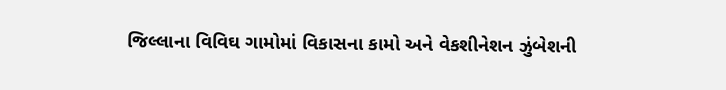જિલ્લાના વિવિઘ ગામોમાં વિકાસના કામો અને વેકશીનેશન ઝુંબેશની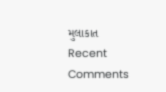મુલાકાત
Recent Comments